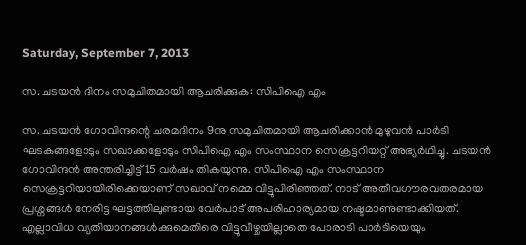Saturday, September 7, 2013

സ. ചടയന്‍ ദിനം സമുചിതമായി ആചരിക്കുക: സിപിഐ എം

സ. ചടയന്‍ ഗോവിന്ദന്റെ ചരമദിനം 9നു സമുചിതമായി ആചരിക്കാന്‍ മുഴുവന്‍ പാര്‍ടി ഘടകങ്ങളോടും സഖാക്കളോടും സിപിഐ എം സംസ്ഥാന സെക്രട്ടറിയറ്റ് അഭ്യര്‍ഥിച്ചു. ചടയന്‍ ഗോവിന്ദന്‍ അന്തരിച്ചിട്ട് 15 വര്‍ഷം തികയുന്നു. സിപിഐ എം സംസ്ഥാന സെക്രട്ടറിയായിരിക്കെയാണ് സഖാവ് നമ്മെ വിട്ടുപിരിഞ്ഞത്. നാട് അതീവഗൗരവതരമായ പ്രശ്നങ്ങള്‍ നേരിട്ട ഘട്ടത്തിലുണ്ടായ വേര്‍പാട് അപരിഹാര്യമായ നഷ്ടമാണുണ്ടാക്കിയത്. എല്ലാവിധ വ്യതിയാനങ്ങള്‍ക്കുമെതിരെ വിട്ടുവീഴ്ചയില്ലാതെ പോരാടി പാര്‍ടിയെയും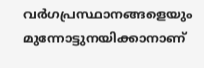വര്‍ഗപ്രസ്ഥാനങ്ങളെയും മുന്നോട്ടുനയിക്കാനാണ്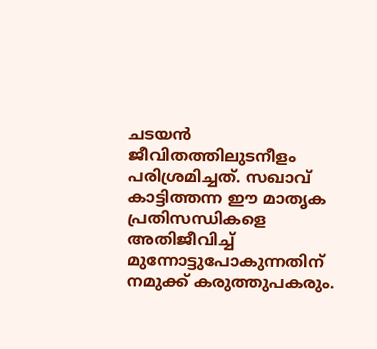ചടയന്‍ ജീവിതത്തിലുടനീളം പരിശ്രമിച്ചത്. സഖാവ് കാട്ടിത്തന്ന ഈ മാതൃക പ്രതിസന്ധികളെ അതിജീവിച്ച് മുന്നോട്ടുപോകുന്നതിന് നമുക്ക് കരുത്തുപകരും.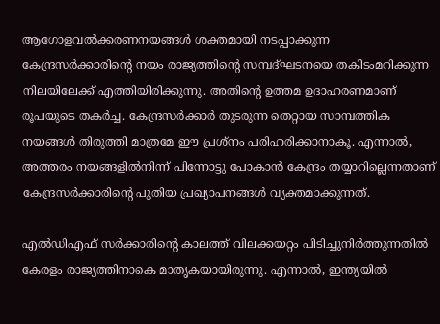ആഗോളവല്‍ക്കരണനയങ്ങള്‍ ശക്തമായി നടപ്പാക്കുന്ന കേന്ദ്രസര്‍ക്കാരിന്റെ നയം രാജ്യത്തിന്റെ സമ്പദ്ഘടനയെ തകിടംമറിക്കുന്ന നിലയിലേക്ക് എത്തിയിരിക്കുന്നു. അതിന്റെ ഉത്തമ ഉദാഹരണമാണ് രൂപയുടെ തകര്‍ച്ച. കേന്ദ്രസര്‍ക്കാര്‍ തുടരുന്ന തെറ്റായ സാമ്പത്തിക നയങ്ങള്‍ തിരുത്തി മാത്രമേ ഈ പ്രശ്നം പരിഹരിക്കാനാകൂ. എന്നാല്‍, അത്തരം നയങ്ങളില്‍നിന്ന് പിന്നോട്ടു പോകാന്‍ കേന്ദ്രം തയ്യാറില്ലെന്നതാണ് കേന്ദ്രസര്‍ക്കാരിന്റെ പുതിയ പ്രഖ്യാപനങ്ങള്‍ വ്യക്തമാക്കുന്നത്.

എല്‍ഡിഎഫ് സര്‍ക്കാരിന്റെ കാലത്ത് വിലക്കയറ്റം പിടിച്ചുനിര്‍ത്തുന്നതില്‍ കേരളം രാജ്യത്തിനാകെ മാതൃകയായിരുന്നു. എന്നാല്‍, ഇന്ത്യയില്‍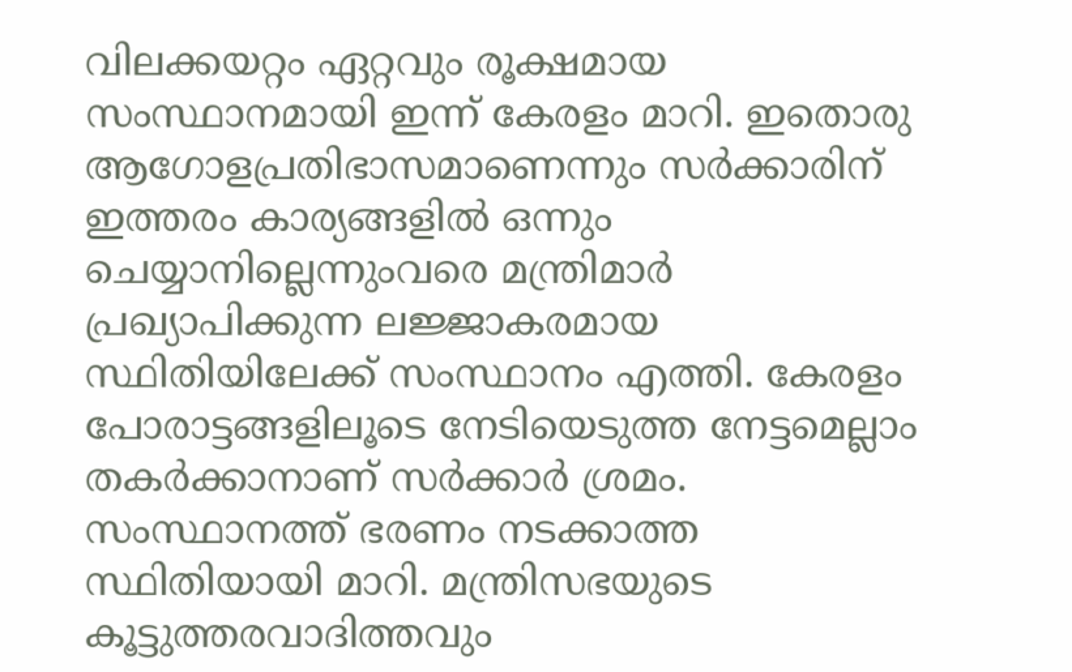വിലക്കയറ്റം ഏറ്റവും രൂക്ഷമായ സംസ്ഥാനമായി ഇന്ന് കേരളം മാറി. ഇതൊരു ആഗോളപ്രതിഭാസമാണെന്നും സര്‍ക്കാരിന് ഇത്തരം കാര്യങ്ങളില്‍ ഒന്നും ചെയ്യാനില്ലെന്നുംവരെ മന്ത്രിമാര്‍ പ്രഖ്യാപിക്കുന്ന ലജ്ജാകരമായ സ്ഥിതിയിലേക്ക് സംസ്ഥാനം എത്തി. കേരളം പോരാട്ടങ്ങളിലൂടെ നേടിയെടുത്ത നേട്ടമെല്ലാം തകര്‍ക്കാനാണ് സര്‍ക്കാര്‍ ശ്രമം. സംസ്ഥാനത്ത് ഭരണം നടക്കാത്ത സ്ഥിതിയായി മാറി. മന്ത്രിസഭയുടെ കൂട്ടുത്തരവാദിത്തവും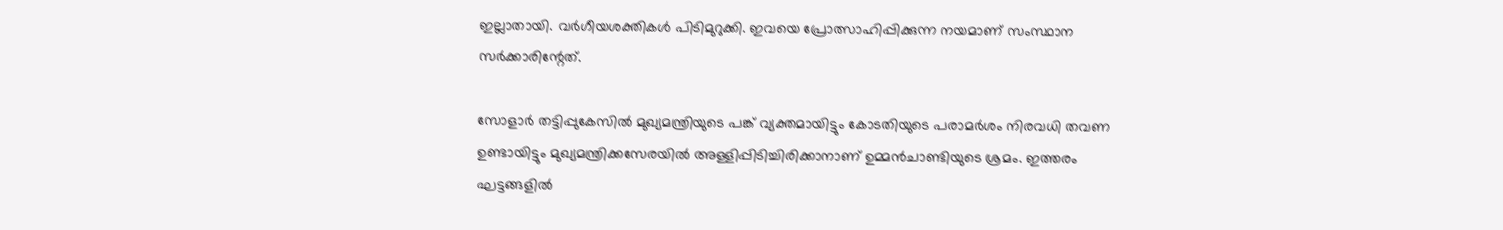ഇല്ലാതായി. വര്‍ഗീയശക്തികള്‍ പിടിമുറുക്കി. ഇവയെ പ്രോത്സാഹിപ്പിക്കുന്ന നയമാണ് സംസ്ഥാന സര്‍ക്കാരിന്റേത്.

സോളാര്‍ തട്ടിപ്പുകേസില്‍ മുഖ്യമന്ത്രിയുടെ പങ്ക് വ്യക്തമായിട്ടും കോടതിയുടെ പരാമര്‍ശം നിരവധി തവണ ഉണ്ടായിട്ടും മുഖ്യമന്ത്രിക്കസേരയില്‍ അള്ളിപ്പിടിച്ചിരിക്കാനാണ് ഉമ്മന്‍ചാണ്ടിയുടെ ശ്രമം. ഇത്തരം ഘട്ടങ്ങളില്‍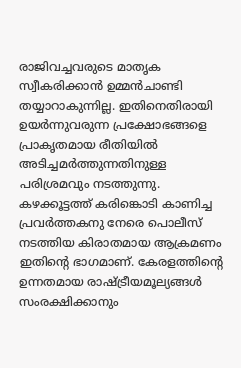രാജിവച്ചവരുടെ മാതൃക സ്വീകരിക്കാന്‍ ഉമ്മന്‍ചാണ്ടി തയ്യാറാകുന്നില്ല. ഇതിനെതിരായി ഉയര്‍ന്നുവരുന്ന പ്രക്ഷോഭങ്ങളെ പ്രാകൃതമായ രീതിയില്‍ അടിച്ചമര്‍ത്തുന്നതിനുള്ള പരിശ്രമവും നടത്തുന്നു. കഴക്കൂട്ടത്ത് കരിങ്കൊടി കാണിച്ച പ്രവര്‍ത്തകനു നേരെ പൊലീസ് നടത്തിയ കിരാതമായ ആക്രമണം ഇതിന്റെ ഭാഗമാണ്. കേരളത്തിന്റെ ഉന്നതമായ രാഷ്ട്രീയമൂല്യങ്ങള്‍ സംരക്ഷിക്കാനും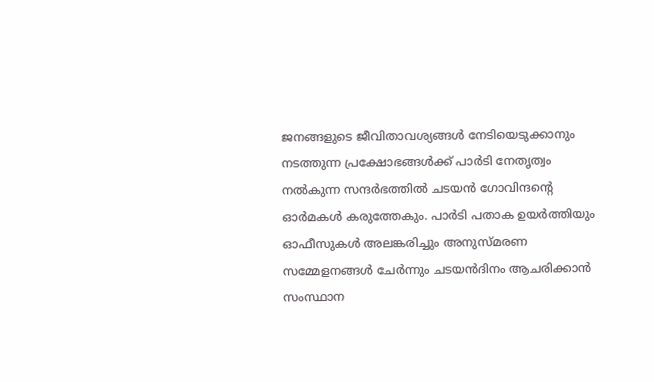ജനങ്ങളുടെ ജീവിതാവശ്യങ്ങള്‍ നേടിയെടുക്കാനും നടത്തുന്ന പ്രക്ഷോഭങ്ങള്‍ക്ക് പാര്‍ടി നേതൃത്വം നല്‍കുന്ന സന്ദര്‍ഭത്തില്‍ ചടയന്‍ ഗോവിന്ദന്റെ ഓര്‍മകള്‍ കരുത്തേകും. പാര്‍ടി പതാക ഉയര്‍ത്തിയും ഓഫീസുകള്‍ അലങ്കരിച്ചും അനുസ്മരണ സമ്മേളനങ്ങള്‍ ചേര്‍ന്നും ചടയന്‍ദിനം ആചരിക്കാന്‍ സംസ്ഥാന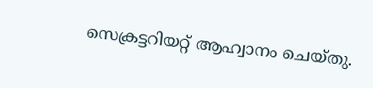സെക്രട്ടറിയറ്റ് ആഹ്വാനം ചെയ്തു.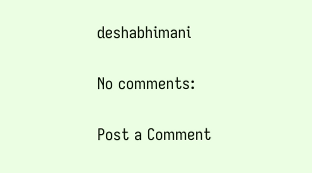deshabhimani

No comments:

Post a Comment